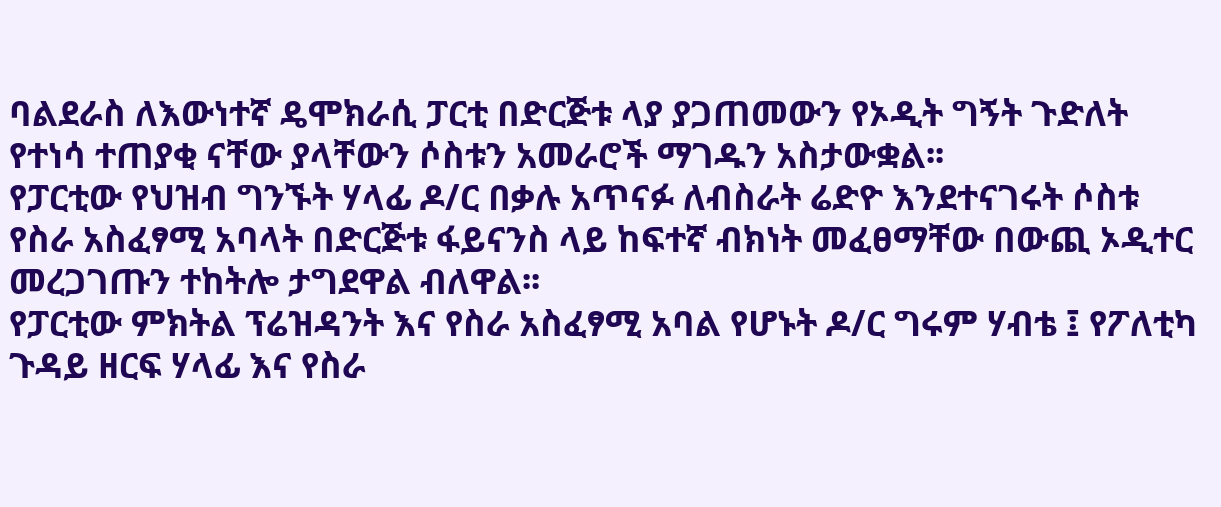ባልደራስ ለእውነተኛ ዴሞክራሲ ፓርቲ በድርጅቱ ላያ ያጋጠመውን የኦዲት ግኝት ጉድለት የተነሳ ተጠያቂ ናቸው ያላቸውን ሶስቱን አመራሮች ማገዱን አስታውቋል፡፡
የፓርቲው የህዝብ ግንኙት ሃላፊ ዶ/ር በቃሉ አጥናፉ ለብስራት ሬድዮ እንደተናገሩት ሶስቱ የስራ አስፈፃሚ አባላት በድርጅቱ ፋይናንስ ላይ ከፍተኛ ብክነት መፈፀማቸው በውጪ ኦዲተር መረጋገጡን ተከትሎ ታግደዋል ብለዋል፡፡
የፓርቲው ምክትል ፕሬዝዳንት እና የስራ አስፈፃሚ አባል የሆኑት ዶ/ር ግሩም ሃብቴ ፤ የፖለቲካ ጉዳይ ዘርፍ ሃላፊ እና የስራ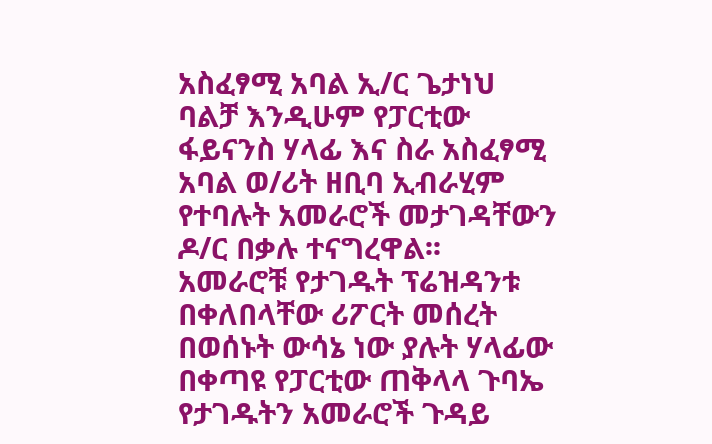አስፈፃሚ አባል ኢ/ር ጌታነህ ባልቻ እንዲሁም የፓርቲው ፋይናንስ ሃላፊ እና ስራ አስፈፃሚ አባል ወ/ሪት ዘቢባ ኢብራሂም የተባሉት አመራሮች መታገዳቸውን ዶ/ር በቃሉ ተናግረዋል፡፡
አመራሮቹ የታገዱት ፕሬዝዳንቱ በቀለበላቸው ሪፖርት መሰረት በወሰኑት ውሳኔ ነው ያሉት ሃላፊው በቀጣዩ የፓርቲው ጠቅላላ ጉባኤ የታገዱትን አመራሮች ጉዳይ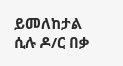ይመለከታል ሲሉ ዶ/ር በቃ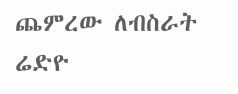ጨምረው ለብስራት ሬድዮ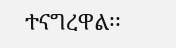ተናግረዋል፡፡